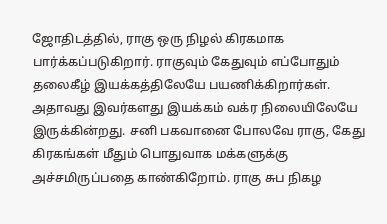ஜோதிடத்தில், ராகு ஒரு நிழல் கிரகமாக பார்க்கப்படுகிறார். ராகுவும் கேதுவும் எப்போதும் தலைகீழ் இயக்கத்திலேயே பயணிக்கிறார்கள். அதாவது இவர்களது இயக்கம் வக்ர நிலையிலேயே இருக்கின்றது. சனி பகவானை போலவே ராகு, கேது கிரகங்கள் மீதும் பொதுவாக மக்களுக்கு அச்சமிருப்பதை காண்கிறோம். ராகு சுப நிகழ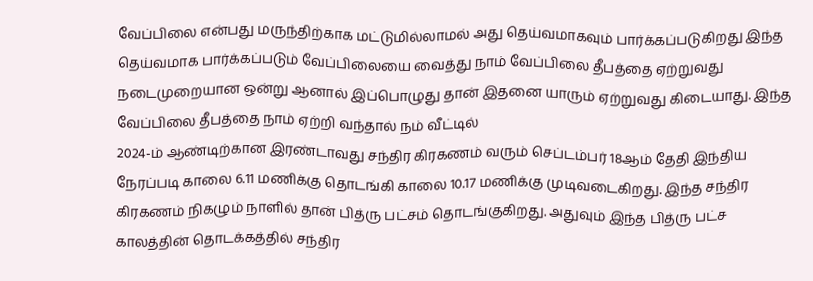வேப்பிலை என்பது மருந்திற்காக மட்டுமில்லாமல் அது தெய்வமாகவும் பார்க்கப்படுகிறது இந்த தெய்வமாக பார்க்கப்படும் வேப்பிலையை வைத்து நாம் வேப்பிலை தீபத்தை ஏற்றுவது நடைமுறையான ஒன்று ஆனால் இப்பொழுது தான் இதனை யாரும் ஏற்றுவது கிடையாது. இந்த வேப்பிலை தீபத்தை நாம் ஏற்றி வந்தால் நம் வீட்டில்
2024-ம் ஆண்டிற்கான இரண்டாவது சந்திர கிரகணம் வரும் செப்டம்பர் 18ஆம் தேதி இந்திய நேரப்படி காலை 6.11 மணிக்கு தொடங்கி காலை 10.17 மணிக்கு முடிவடைகிறது. இந்த சந்திர கிரகணம் நிகழும் நாளில் தான் பித்ரு பட்சம் தொடங்குகிறது. அதுவும் இந்த பித்ரு பட்ச காலத்தின் தொடக்கத்தில் சந்திர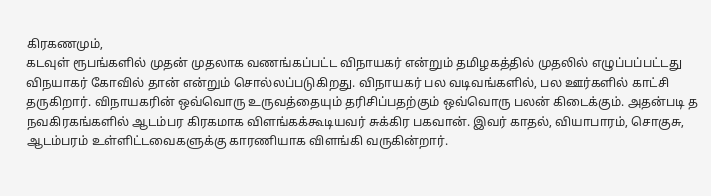கிரகணமும்,
கடவுள் ரூபங்களில் முதன் முதலாக வணங்கப்பட்ட விநாயகர் என்றும் தமிழகத்தில் முதலில் எழுப்பப்பட்டது விநயாகர் கோவில் தான் என்றும் சொல்லப்படுகிறது. விநாயகர் பல வடிவங்களில், பல ஊர்களில் காட்சி தருகிறார். விநாயகரின் ஒவ்வொரு உருவத்தையும் தரிசிப்பதற்கும் ஒவ்வொரு பலன் கிடைக்கும். அதன்படி த
நவகிரகங்களில் ஆடம்பர கிரகமாக விளங்கக்கூடியவர் சுக்கிர பகவான். இவர் காதல், வியாபாரம், சொகுசு, ஆடம்பரம் உள்ளிட்டவைகளுக்கு காரணியாக விளங்கி வருகின்றார்.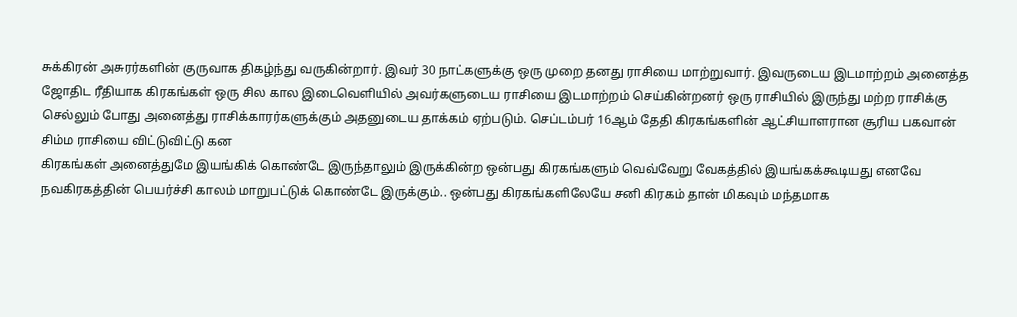சுக்கிரன் அசுரர்களின் குருவாக திகழ்ந்து வருகின்றார். இவர் 30 நாட்களுக்கு ஒரு முறை தனது ராசியை மாற்றுவார். இவருடைய இடமாற்றம் அனைத்த
ஜோதிட ரீதியாக கிரகங்கள் ஒரு சில கால இடைவெளியில் அவர்களுடைய ராசியை இடமாற்றம் செய்கின்றனர் ஒரு ராசியில் இருந்து மற்ற ராசிக்கு செல்லும் போது அனைத்து ராசிக்காரர்களுக்கும் அதனுடைய தாக்கம் ஏற்படும். செப்டம்பர் 16ஆம் தேதி கிரகங்களின் ஆட்சியாளரான சூரிய பகவான் சிம்ம ராசியை விட்டுவிட்டு கன
கிரகங்கள் அனைத்துமே இயங்கிக் கொண்டே இருந்தாலும் இருக்கின்ற ஒன்பது கிரகங்களும் வெவ்வேறு வேகத்தில் இயங்கக்கூடியது எனவே நவகிரகத்தின் பெயர்ச்சி காலம் மாறுபட்டுக் கொண்டே இருக்கும்.. ஒன்பது கிரகங்களிலேயே சனி கிரகம் தான் மிகவும் மந்தமாக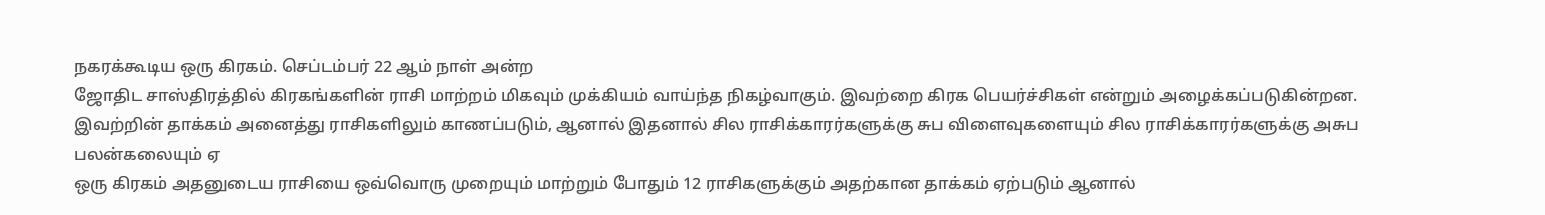நகரக்கூடிய ஒரு கிரகம். செப்டம்பர் 22 ஆம் நாள் அன்ற
ஜோதிட சாஸ்திரத்தில் கிரகங்களின் ராசி மாற்றம் மிகவும் முக்கியம் வாய்ந்த நிகழ்வாகும். இவற்றை கிரக பெயர்ச்சிகள் என்றும் அழைக்கப்படுகின்றன. இவற்றின் தாக்கம் அனைத்து ராசிகளிலும் காணப்படும், ஆனால் இதனால் சில ராசிக்காரர்களுக்கு சுப விளைவுகளையும் சில ராசிக்காரர்களுக்கு அசுப பலன்கலையும் ஏ
ஒரு கிரகம் அதனுடைய ராசியை ஒவ்வொரு முறையும் மாற்றும் போதும் 12 ராசிகளுக்கும் அதற்கான தாக்கம் ஏற்படும் ஆனால்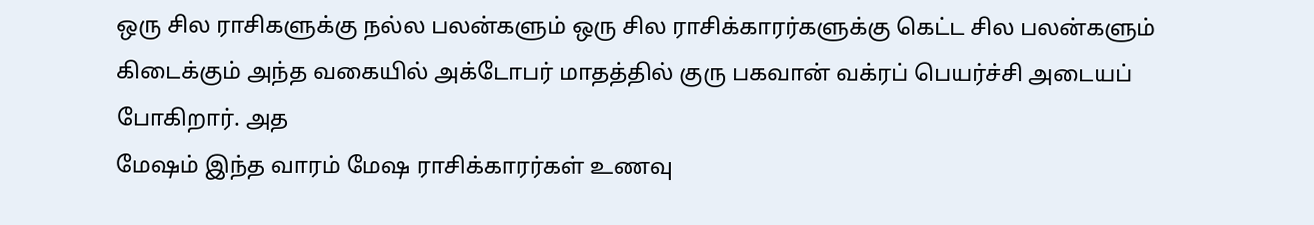ஒரு சில ராசிகளுக்கு நல்ல பலன்களும் ஒரு சில ராசிக்காரர்களுக்கு கெட்ட சில பலன்களும் கிடைக்கும் அந்த வகையில் அக்டோபர் மாதத்தில் குரு பகவான் வக்ரப் பெயர்ச்சி அடையப் போகிறார். அத
மேஷம் இந்த வாரம் மேஷ ராசிக்காரர்கள் உணவு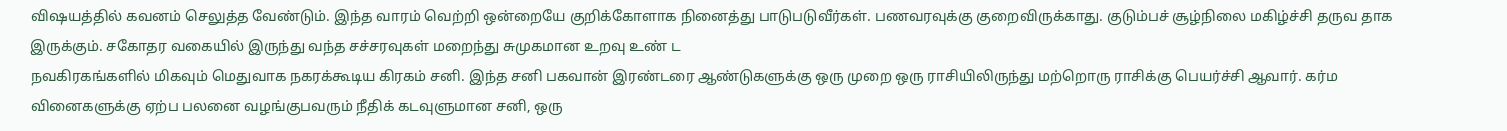விஷயத்தில் கவனம் செலுத்த வேண்டும். இந்த வாரம் வெற்றி ஒன்றையே குறிக்கோளாக நினைத்து பாடுபடுவீர்கள். பணவரவுக்கு குறைவிருக்காது. குடும்பச் சூழ்நிலை மகிழ்ச்சி தருவ தாக இருக்கும். சகோதர வகையில் இருந்து வந்த சச்சரவுகள் மறைந்து சுமுகமான உறவு உண் ட
நவகிரகங்களில் மிகவும் மெதுவாக நகரக்கூடிய கிரகம் சனி. இந்த சனி பகவான் இரண்டரை ஆண்டுகளுக்கு ஒரு முறை ஒரு ராசியிலிருந்து மற்றொரு ராசிக்கு பெயர்ச்சி ஆவார். கர்ம வினைகளுக்கு ஏற்ப பலனை வழங்குபவரும் நீதிக் கடவுளுமான சனி, ஒரு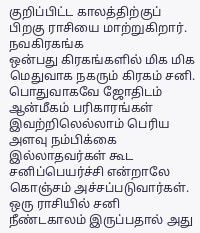குறிப்பிட்ட காலத்திற்குப் பிறகு ராசியை மாற்றுகிறார். நவகிரகங்க
ஒன்பது கிரகங்களில் மிக மிக மெதுவாக நகரும் கிரகம் சனி. பொதுவாகவே ஜோதிடம் ஆன்மீகம் பரிகாரங்கள் இவற்றிலெல்லாம் பெரிய அளவு நம்பிக்கை இல்லாதவர்கள் கூட சனிப்பெயர்ச்சி என்றாலே கொஞ்சம் அச்சப்படுவார்கள். ஒரு ராசியில் சனி நீண்டகாலம் இருப்பதால் அது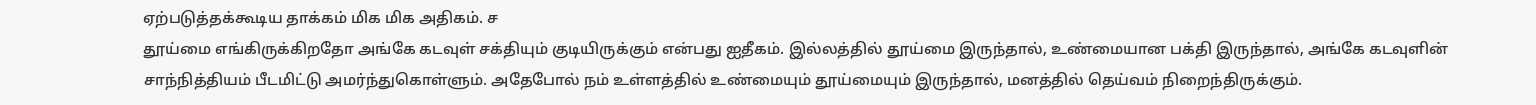ஏற்படுத்தக்கூடிய தாக்கம் மிக மிக அதிகம். ச
தூய்மை எங்கிருக்கிறதோ அங்கே கடவுள் சக்தியும் குடியிருக்கும் என்பது ஐதீகம். இல்லத்தில் தூய்மை இருந்தால், உண்மையான பக்தி இருந்தால், அங்கே கடவுளின் சாந்நித்தியம் பீடமிட்டு அமர்ந்துகொள்ளும். அதேபோல் நம் உள்ளத்தில் உண்மையும் தூய்மையும் இருந்தால், மனத்தில் தெய்வம் நிறைந்திருக்கும்.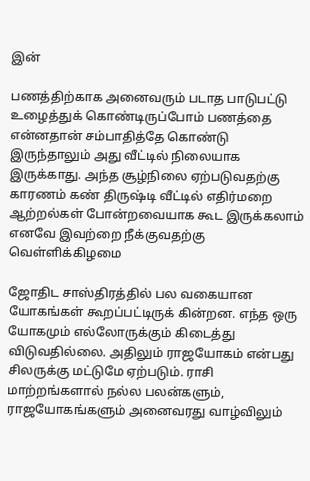இன்

பணத்திற்காக அனைவரும் படாத பாடுபட்டு உழைத்துக் கொண்டிருப்போம் பணத்தை என்னதான் சம்பாதித்தே கொண்டு இருந்தாலும் அது வீட்டில் நிலையாக இருக்காது. அந்த சூழ்நிலை ஏற்படுவதற்கு காரணம் கண் திருஷ்டி வீட்டில் எதிர்மறை ஆற்றல்கள் போன்றவையாக கூட இருக்கலாம் எனவே இவற்றை நீக்குவதற்கு வெள்ளிக்கிழமை

ஜோதிட சாஸ்திரத்தில் பல வகையான யோகங்கள் கூறப்பட்டிருக் கின்றன. எந்த ஒரு யோகமும் எல்லோருக்கும் கிடைத்து விடுவதில்லை. அதிலும் ராஜயோகம் என்பது சிலருக்கு மட்டுமே ஏற்படும். ராசி மாற்றங்களால் நல்ல பலன்களும், ராஜயோகங்களும் அனைவரது வாழ்விலும்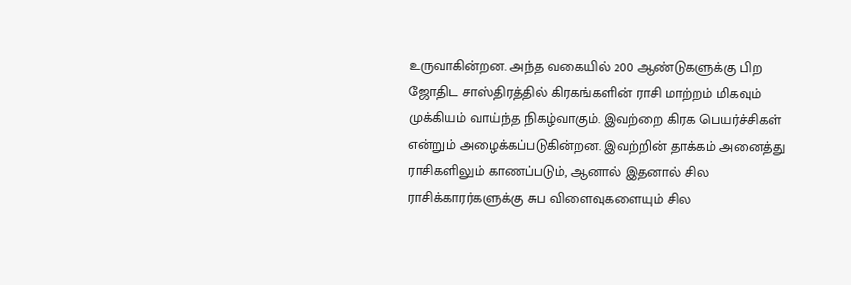உருவாகின்றன. அந்த வகையில் 200 ஆண்டுகளுக்கு பிற
ஜோதிட சாஸ்திரத்தில் கிரகங்களின் ராசி மாற்றம் மிகவும் முக்கியம் வாய்ந்த நிகழ்வாகும். இவற்றை கிரக பெயர்ச்சிகள் என்றும் அழைக்கப்படுகின்றன. இவற்றின் தாக்கம் அனைத்து ராசிகளிலும் காணப்படும், ஆனால் இதனால் சில ராசிக்காரர்களுக்கு சுப விளைவுகளையும் சில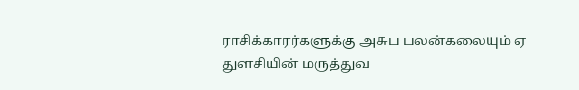ராசிக்காரர்களுக்கு அசுப பலன்கலையும் ஏ
துளசியின் மருத்துவ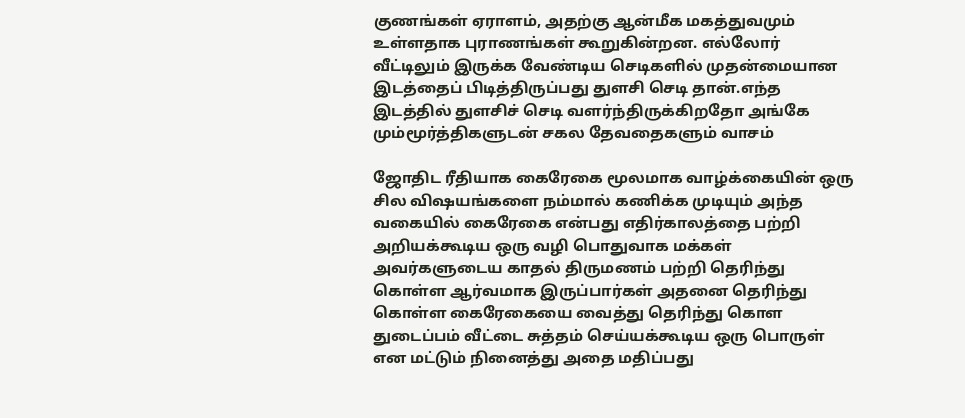குணங்கள் ஏராளம், அதற்கு ஆன்மீக மகத்துவமும் உள்ளதாக புராணங்கள் கூறுகின்றன. எல்லோர் வீட்டிலும் இருக்க வேண்டிய செடிகளில் முதன்மையான இடத்தைப் பிடித்திருப்பது துளசி செடி தான்.எந்த இடத்தில் துளசிச் செடி வளர்ந்திருக்கிறதோ அங்கே மும்மூர்த்திகளுடன் சகல தேவதைகளும் வாசம்

ஜோதிட ரீதியாக கைரேகை மூலமாக வாழ்க்கையின் ஒரு சில விஷயங்களை நம்மால் கணிக்க முடியும் அந்த வகையில் கைரேகை என்பது எதிர்காலத்தை பற்றி அறியக்கூடிய ஒரு வழி பொதுவாக மக்கள் அவர்களுடைய காதல் திருமணம் பற்றி தெரிந்து கொள்ள ஆர்வமாக இருப்பார்கள் அதனை தெரிந்து கொள்ள கைரேகையை வைத்து தெரிந்து கொள
துடைப்பம் வீட்டை சுத்தம் செய்யக்கூடிய ஒரு பொருள் என மட்டும் நினைத்து அதை மதிப்பது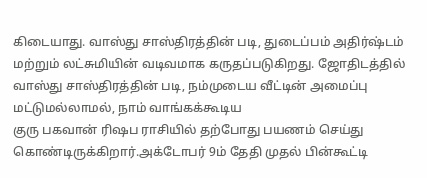கிடையாது. வாஸ்து சாஸ்திரத்தின் படி, துடைப்பம் அதிர்ஷ்டம் மற்றும் லட்சுமியின் வடிவமாக கருதப்படுகிறது. ஜோதிடத்தில் வாஸ்து சாஸ்திரத்தின் படி, நம்முடைய வீட்டின் அமைப்பு மட்டுமல்லாமல், நாம் வாங்கக்கூடிய
குரு பகவான் ரிஷப ராசியில் தற்போது பயணம் செய்து கொண்டிருக்கிறார்.அக்டோபர் 9ம் தேதி முதல் பின்கூட்டி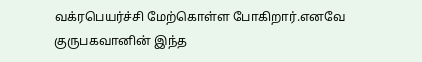வக்ரபெயர்ச்சி மேற்கொள்ள போகிறார்.எனவே குருபகவானின் இந்த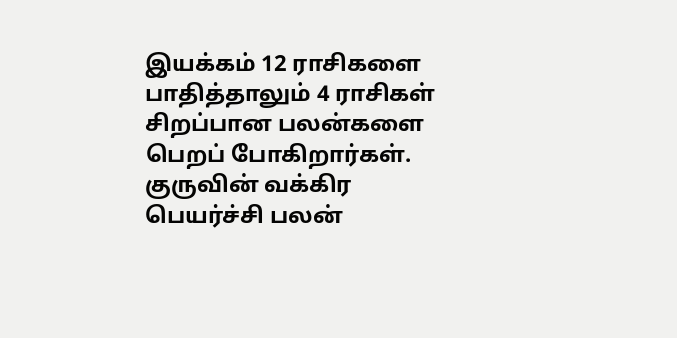இயக்கம் 12 ராசிகளை பாதித்தாலும் 4 ராசிகள் சிறப்பான பலன்களை பெறப் போகிறார்கள். குருவின் வக்கிர பெயர்ச்சி பலன்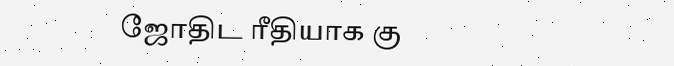ஜோதிட ரீதியாக கு